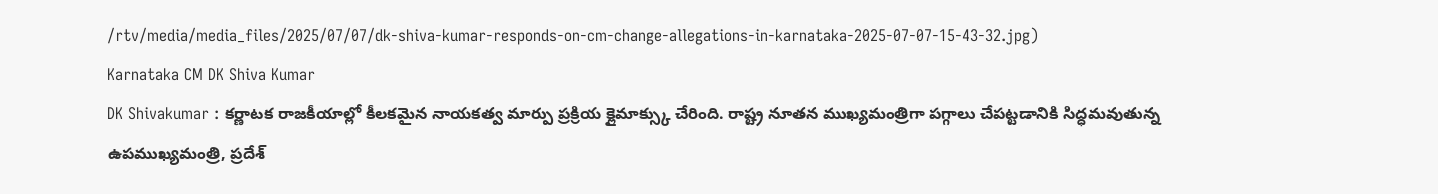/rtv/media/media_files/2025/07/07/dk-shiva-kumar-responds-on-cm-change-allegations-in-karnataka-2025-07-07-15-43-32.jpg)
Karnataka CM DK Shiva Kumar
DK Shivakumar : కర్ణాటక రాజకీయాల్లో కీలకమైన నాయకత్వ మార్పు ప్రక్రియ క్లైమాక్స్కు చేరింది. రాష్ట్ర నూతన ముఖ్యమంత్రిగా పగ్గాలు చేపట్టడానికి సిద్ధమవుతున్న ఉపముఖ్యమంత్రి, ప్రదేశ్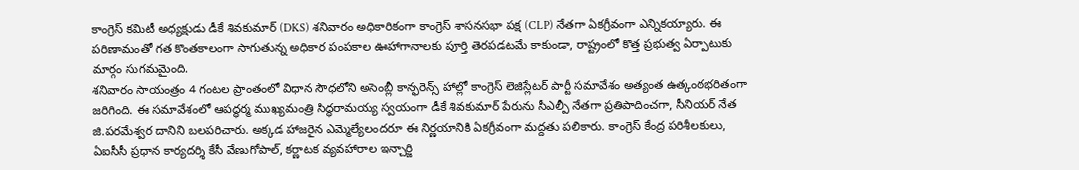కాంగ్రెస్ కమిటీ అధ్యక్షుడు డీకే శివకుమార్ (DKS) శనివారం అధికారికంగా కాంగ్రెస్ శాసనసభా పక్ష (CLP) నేతగా ఏకగ్రీవంగా ఎన్నికయ్యారు. ఈ పరిణామంతో గత కొంతకాలంగా సాగుతున్న అధికార పంపకాల ఊహాగానాలకు పూర్తి తెరపడటమే కాకుండా, రాష్ట్రంలో కొత్త ప్రభుత్వ ఏర్పాటుకు మార్గం సుగమమైంది.
శనివారం సాయంత్రం 4 గంటల ప్రాంతంలో విధాన సౌధలోని అసెంబ్లీ కాన్ఫరెన్స్ హాల్లో కాంగ్రెస్ లెజిస్లేటర్ పార్టీ సమావేశం అత్యంత ఉత్కంఠభరితంగా జరిగింది. ఈ సమావేశంలో ఆపద్ధర్మ ముఖ్యమంత్రి సిద్ధరామయ్య స్వయంగా డీకే శివకుమార్ పేరును సీఎల్పీ నేతగా ప్రతిపాదించగా, సీనియర్ నేత జి.పరమేశ్వర దానిని బలపరిచారు. అక్కడ హాజరైన ఎమ్మెల్యేలందరూ ఈ నిర్ణయానికి ఏకగ్రీవంగా మద్దతు పలికారు. కాంగ్రెస్ కేంద్ర పరిశీలకులు, ఏఐసీసీ ప్రధాన కార్యదర్శి కేసీ వేణుగోపాల్, కర్ణాటక వ్యవహారాల ఇన్చార్జి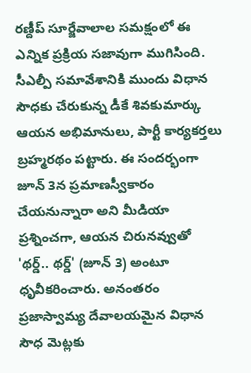రణ్దీప్ సూర్జేవాలాల సమక్షంలో ఈ ఎన్నిక ప్రక్రియ సజావుగా ముగిసింది.
సీఎల్పీ సమావేశానికి ముందు విధాన సౌధకు చేరుకున్న డీకే శివకుమార్కు ఆయన అభిమానులు, పార్టీ కార్యకర్తలు బ్రహ్మరథం పట్టారు. ఈ సందర్భంగా జూన్ 3న ప్రమాణస్వీకారం చేయనున్నారా అని మీడియా ప్రశ్నించగా, ఆయన చిరునవ్వుతో 'థర్డ్.. థర్డ్' (జూన్ 3) అంటూ ధృవీకరించారు. అనంతరం ప్రజాస్వామ్య దేవాలయమైన విధాన సౌధ మెట్లకు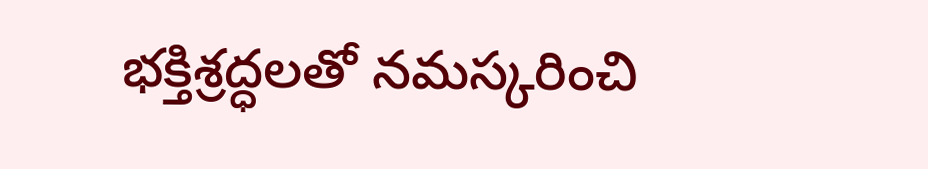భక్తిశ్రద్ధలతో నమస్కరించి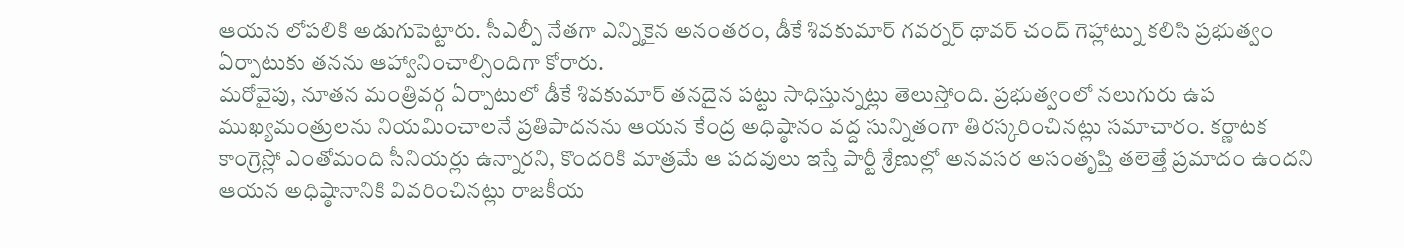ఆయన లోపలికి అడుగుపెట్టారు. సీఎల్పీ నేతగా ఎన్నికైన అనంతరం, డీకే శివకుమార్ గవర్నర్ థావర్ చంద్ గెహ్లాట్ను కలిసి ప్రభుత్వం ఏర్పాటుకు తనను ఆహ్వానించాల్సిందిగా కోరారు.
మరోవైపు, నూతన మంత్రివర్గ ఏర్పాటులో డీకే శివకుమార్ తనదైన పట్టు సాధిస్తున్నట్లు తెలుస్తోంది. ప్రభుత్వంలో నలుగురు ఉప ముఖ్యమంత్రులను నియమించాలనే ప్రతిపాదనను ఆయన కేంద్ర అధిష్ఠానం వద్ద సున్నితంగా తిరస్కరించినట్లు సమాచారం. కర్ణాటక కాంగ్రెస్లో ఎంతోమంది సీనియర్లు ఉన్నారని, కొందరికి మాత్రమే ఆ పదవులు ఇస్తే పార్టీ శ్రేణుల్లో అనవసర అసంతృప్తి తలెత్తే ప్రమాదం ఉందని ఆయన అధిష్ఠానానికి వివరించినట్లు రాజకీయ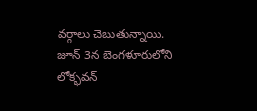వర్గాలు చెబుతున్నాయి. జూన్ 3న బెంగళూరులోని లోక్భవన్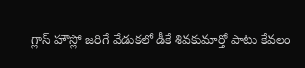గ్లాస్ హౌస్లో జరిగే వేడుకలో డీకే శివకుమార్తో పాటు కేవలం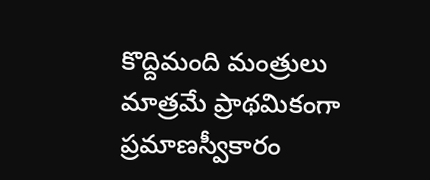కొద్దిమంది మంత్రులు మాత్రమే ప్రాథమికంగా ప్రమాణస్వీకారం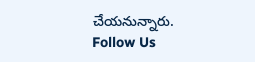చేయనున్నారు.
Follow Us